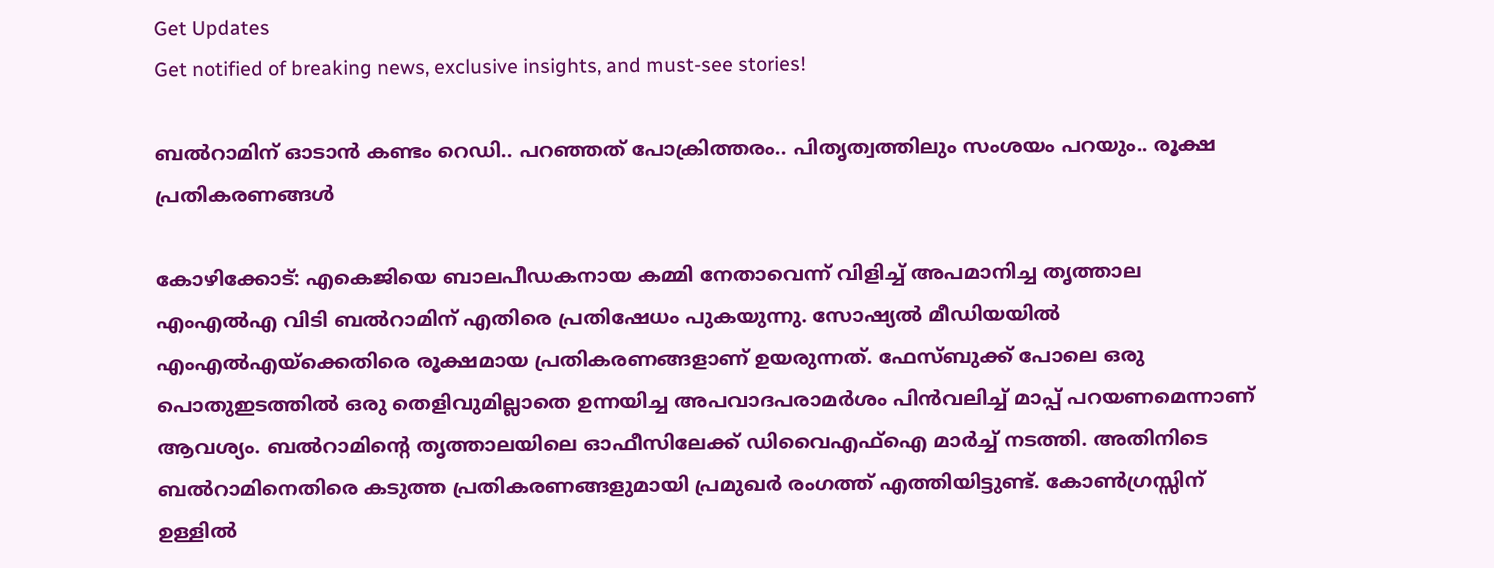Get Updates
Get notified of breaking news, exclusive insights, and must-see stories!

ബൽറാമിന് ഓടാൻ കണ്ടം റെഡി.. പറഞ്ഞത് പോക്രിത്തരം.. പിതൃത്വത്തിലും സംശയം പറയും.. രൂക്ഷ പ്രതികരണങ്ങൾ

കോഴിക്കോട്: എകെജിയെ ബാലപീഡകനായ കമ്മി നേതാവെന്ന് വിളിച്ച് അപമാനിച്ച തൃത്താല എംഎല്‍എ വിടി ബല്‍റാമിന് എതിരെ പ്രതിഷേധം പുകയുന്നു. സോഷ്യല്‍ മീഡിയയില്‍ എംഎല്‍എയ്‌ക്കെതിരെ രൂക്ഷമായ പ്രതികരണങ്ങളാണ് ഉയരുന്നത്. ഫേസ്ബുക്ക് പോലെ ഒരു പൊതുഇടത്തില്‍ ഒരു തെളിവുമില്ലാതെ ഉന്നയിച്ച അപവാദപരാമര്‍ശം പിന്‍വലിച്ച് മാപ്പ് പറയണമെന്നാണ് ആവശ്യം. ബല്‍റാമിന്റെ തൃത്താലയിലെ ഓഫീസിലേക്ക് ഡിവൈഎഫ്‌ഐ മാര്‍ച്ച് നടത്തി. അതിനിടെ ബല്‍റാമിനെതിരെ കടുത്ത പ്രതികരണങ്ങളുമായി പ്രമുഖര്‍ രംഗത്ത് എത്തിയിട്ടുണ്ട്. കോണ്‍ഗ്രസ്സിന് ഉള്ളില്‍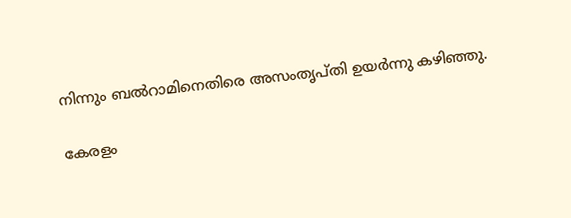നിന്നും ബല്‍റാമിനെതിരെ അസംതൃപ്തി ഉയര്‍ന്നു കഴിഞ്ഞു.

കേരളം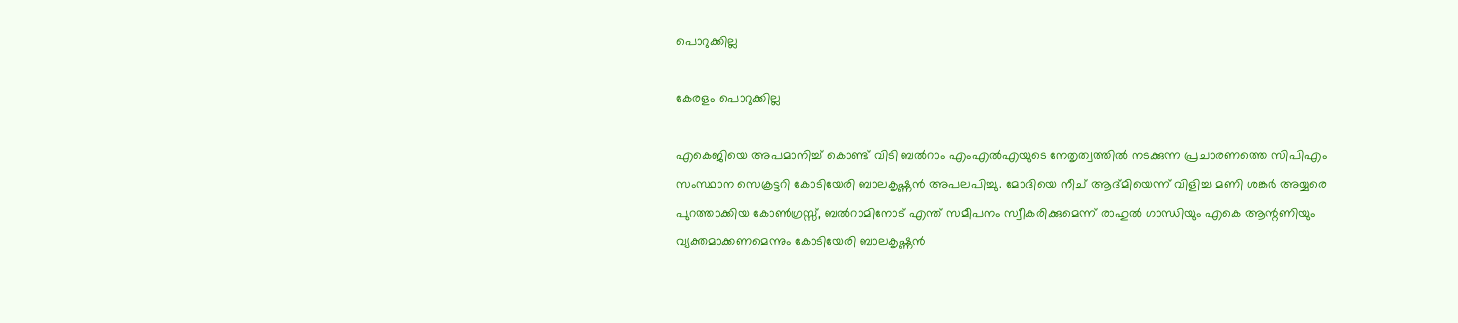പൊറുക്കില്ല

കേരളം പൊറുക്കില്ല

എകെജിയെ അപമാനിച്ച് കൊണ്ട് വിടി ബല്‍റാം എംഎല്‍എയുടെ നേതൃത്വത്തില്‍ നടക്കുന്ന പ്രചാരണത്തെ സിപിഎം സംസ്ഥാന സെക്രട്ടറി കോടിയേരി ബാലകൃഷ്ണന്‍ അപലപിച്ചു. മോദിയെ നീച് ആദ്മിയെന്ന് വിളിച്ച മണി ശങ്കര്‍ അയ്യരെ പുറത്താക്കിയ കോണ്‍ഗ്രസ്സ്, ബല്‍റാമിനോട് എന്ത് സമീപനം സ്വീകരിക്കുമെന്ന് രാഹുല്‍ ഗാന്ധിയും എകെ ആന്റണിയും വ്യക്തമാക്കണമെന്നും കോടിയേരി ബാലകൃഷ്ണന്‍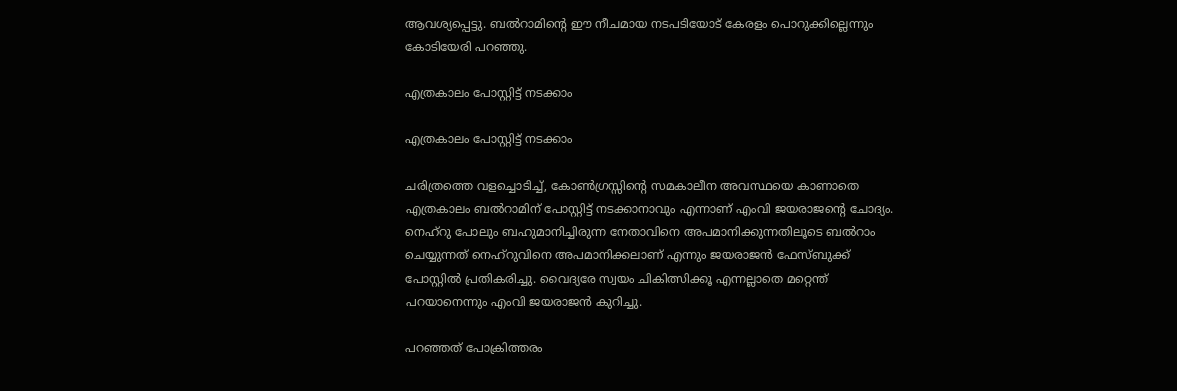ആവശ്യപ്പെട്ടു. ബല്‍റാമിന്റെ ഈ നീചമായ നടപടിയോട് കേരളം പൊറുക്കില്ലെന്നും കോടിയേരി പറഞ്ഞു.

എത്രകാലം പോസ്റ്റിട്ട് നടക്കാം

എത്രകാലം പോസ്റ്റിട്ട് നടക്കാം

ചരിത്രത്തെ വളച്ചൊടിച്ച്, കോണ്‍ഗ്രസ്സിന്റെ സമകാലീന അവസ്ഥയെ കാണാതെ എത്രകാലം ബല്‍റാമിന് പോസ്റ്റിട്ട് നടക്കാനാവും എന്നാണ് എംവി ജയരാജന്റെ ചോദ്യം. നെഹ്‌റു പോലും ബഹുമാനിച്ചിരുന്ന നേതാവിനെ അപമാനിക്കുന്നതിലൂടെ ബല്‍റാം ചെയ്യുന്നത് നെഹ്‌റുവിനെ അപമാനിക്കലാണ് എന്നും ജയരാജന്‍ ഫേസ്ബുക്ക് പോസ്റ്റില്‍ പ്രതികരിച്ചു. വൈദ്യരേ സ്വയം ചികിത്സിക്കൂ എന്നല്ലാതെ മറ്റെന്ത് പറയാനെന്നും എംവി ജയരാജന്‍ കുറിച്ചു.

പറഞ്ഞത് പോക്രിത്തരം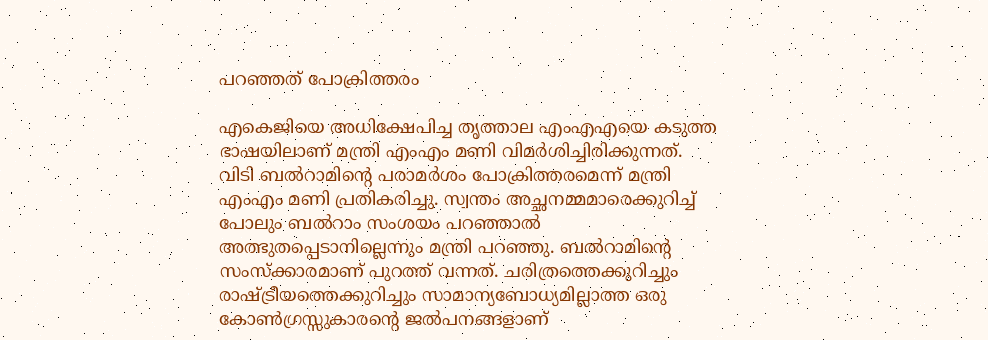പറഞ്ഞത് പോക്രിത്തരം

എകെജിയെ അധിക്ഷേപിച്ച തൃത്താല എംഎഎയെ കടുത്ത ഭാഷയിലാണ് മന്ത്രി എംഎം മണി വിമര്‍ശിച്ചിരിക്കുന്നത്. വിടി ബല്‍റാമിന്റെ പരാമര്‍ശം പോക്രിത്തരമെന്ന് മന്ത്രി എംഎം മണി പ്രതികരിച്ചു. സ്വന്തം അച്ഛനമ്മമാരെക്കുറിച്ച് പോലും ബല്‍റാം സംശയം പറഞ്ഞാല്‍ അത്ഭുതപ്പെടാനില്ലെന്നും മന്ത്രി പറഞ്ഞു. ബല്‍റാമിന്റെ സംസ്‌ക്കാരമാണ് പുറത്ത് വന്നത്. ചരിത്രത്തെക്കുറിച്ചും രാഷ്ട്രീയത്തെക്കുറിച്ചും സാമാന്യബോധ്യമില്ലാത്ത ഒരു കോണ്‍ഗ്രസ്സുകാരന്റെ ജല്‍പനങ്ങളാണ്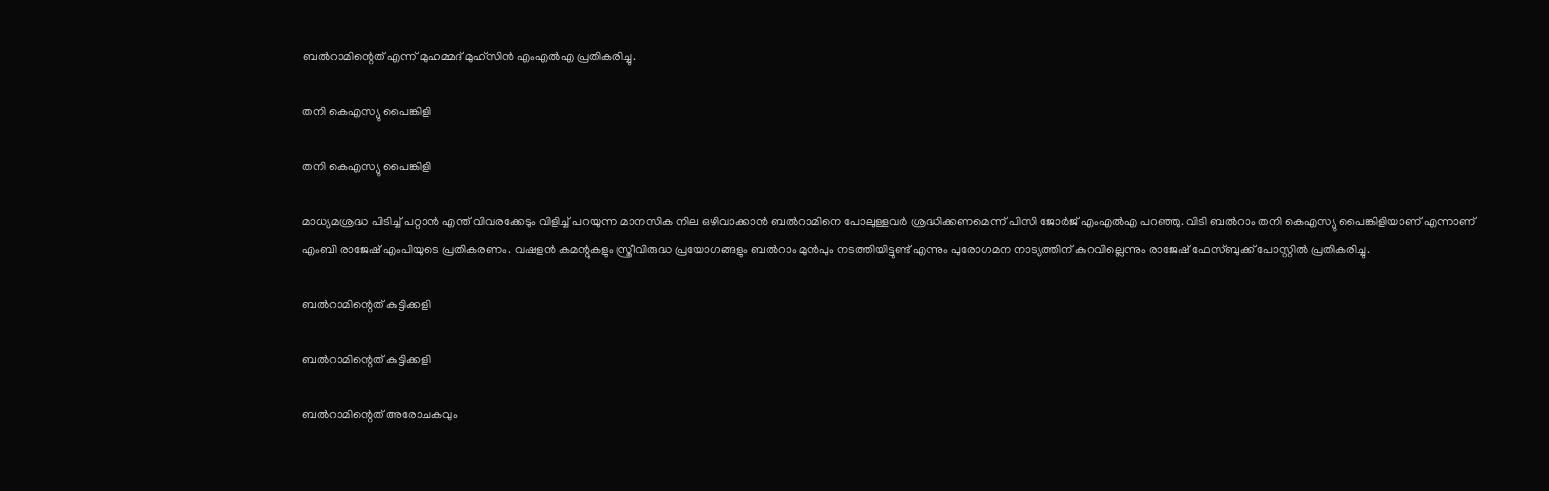ബല്‍റാമിന്റെത് എന്ന് മുഹമ്മദ് മുഹ്‌സിന്‍ എംഎല്‍എ പ്രതികരിച്ചു.

തനി കെഎസ്യു പൈങ്കിളി

തനി കെഎസ്യു പൈങ്കിളി

മാധ്യമശ്രദ്ധ പിടിച്ച് പറ്റാന്‍ എന്ത് വിവരക്കേടും വിളിച്ച് പറയുന്ന മാനസിക നില ഒഴിവാക്കാന്‍ ബല്‍റാമിനെ പോലുള്ളവര്‍ ശ്രദ്ധിക്കണമെന്ന് പിസി ജോര്‍ജ് എംഎല്‍എ പറഞ്ഞു. വിടി ബല്‍റാം തനി കെഎസ്യു പൈങ്കിളിയാണ് എന്നാണ് എംബി രാജേഷ് എംപിയുടെ പ്രതികരണം. വഷളന്‍ കമന്റുകളും സ്ത്രീവിരുദ്ധ പ്രയോഗങ്ങളും ബല്‍റാം മുന്‍പും നടത്തിയിട്ടുണ്ട് എന്നും പുരോഗമന നാട്യത്തിന് കുറവില്ലെന്നും രാജേഷ് ഫേസ്ബുക്ക് പോസ്റ്റില്‍ പ്രതികരിച്ചു.

ബല്‍റാമിന്റെത് കുട്ടിക്കളി

ബല്‍റാമിന്റെത് കുട്ടിക്കളി

ബല്‍റാമിന്റെത് അരോചകവും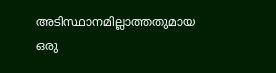അടിസ്ഥാനമില്ലാത്തതുമായ ഒരു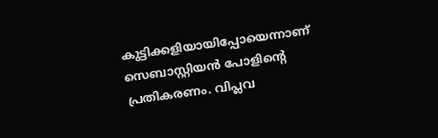കുട്ടിക്കളിയായിപ്പോയെന്നാണ് സെബാസ്റ്റിയന്‍ പോളിന്റെ പ്രതികരണം. വിപ്ലവ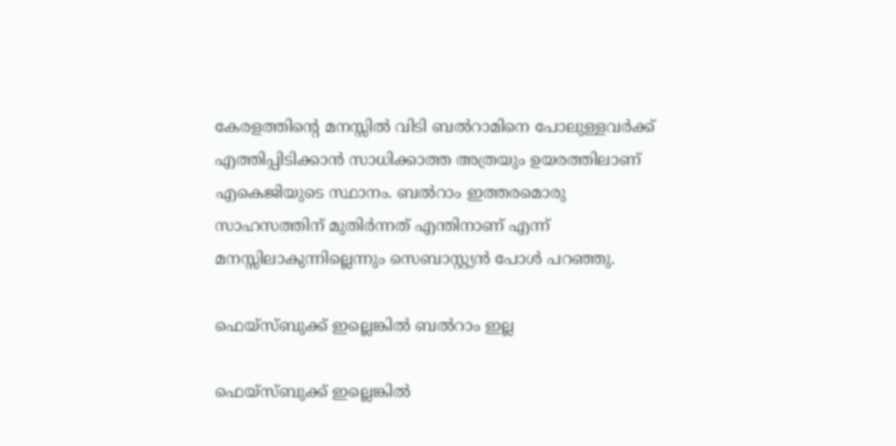കേരളത്തിന്റെ മനസ്സില്‍ വിടി ബല്‍റാമിനെ പോലുള്ളവര്‍ക്ക് എത്തിപ്പിടിക്കാന്‍ സാധിക്കാത്ത അത്രയും ഉയരത്തിലാണ് എകെജിയുടെ സ്ഥാനം. ബല്‍റാം ഇത്തരമൊരു സാഹസത്തിന് മുതിര്‍ന്നത് എന്തിനാണ് എന്ന് മനസ്സിലാകുന്നില്ലെന്നും സെബാസ്റ്റ്യന്‍ പോള്‍ പറഞ്ഞു.

ഫെയ്‌സ്ബുക്ക് ഇല്ലെങ്കില്‍ ബല്‍റാം ഇല്ല

ഫെയ്‌സ്ബുക്ക് ഇല്ലെങ്കില്‍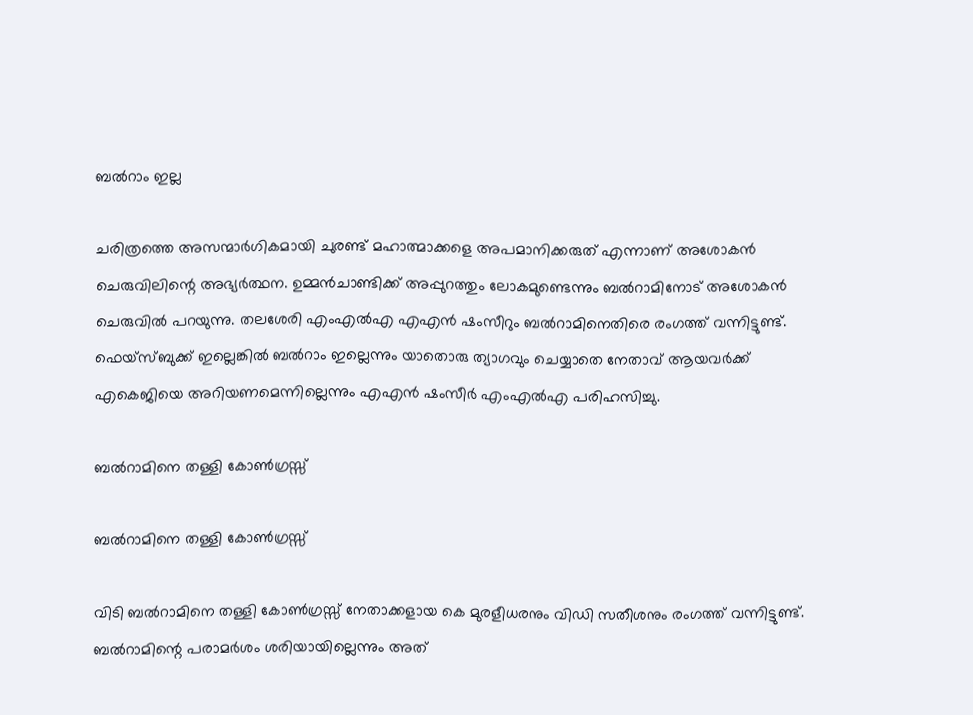ബല്‍റാം ഇല്ല

ചരിത്രത്തെ അസന്മാര്‍ഗികമായി ചുരണ്ട് മഹാത്മാക്കളെ അപമാനിക്കരുത് എന്നാണ് അശോകന്‍ ചെരുവിലിന്റെ അഭ്യര്‍ത്ഥന. ഉമ്മന്‍ചാണ്ടിക്ക് അപ്പുറത്തും ലോകമുണ്ടെന്നും ബല്‍റാമിനോട് അശോകന്‍ ചെരുവില്‍ പറയുന്നു. തലശേരി എംഎല്‍എ എഎന്‍ ഷംസീറും ബല്‍റാമിനെതിരെ രംഗത്ത് വന്നിട്ടുണ്ട്. ഫെയ്‌സ്ബുക്ക് ഇല്ലെങ്കില്‍ ബല്‍റാം ഇല്ലെന്നും യാതൊരു ത്യാഗവും ചെയ്യാതെ നേതാവ് ആയവര്‍ക്ക് എകെജിയെ അറിയണമെന്നില്ലെന്നും എഎന്‍ ഷംസീര്‍ എംഎല്‍എ പരിഹസിച്ചു.

ബല്‍റാമിനെ തള്ളി കോണ്‍ഗ്രസ്സ്

ബല്‍റാമിനെ തള്ളി കോണ്‍ഗ്രസ്സ്

വിടി ബല്‍റാമിനെ തള്ളി കോണ്‍ഗ്രസ്സ് നേതാക്കളായ കെ മുരളീധരനും വിഡി സതീശനും രംഗത്ത് വന്നിട്ടുണ്ട്. ബല്‍റാമിന്റെ പരാമര്‍ശം ശരിയായില്ലെന്നും അത്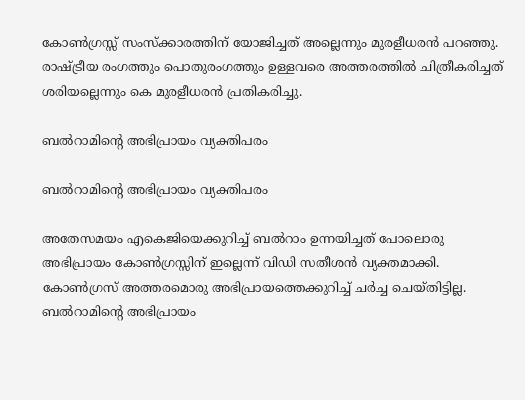കോണ്‍ഗ്രസ്സ് സംസ്‌ക്കാരത്തിന് യോജിച്ചത് അല്ലെന്നും മുരളീധരന്‍ പറഞ്ഞു. രാഷ്ട്രീയ രംഗത്തും പൊതുരംഗത്തും ഉള്ളവരെ അത്തരത്തില്‍ ചിത്രീകരിച്ചത് ശരിയല്ലെന്നും കെ മുരളീധരന്‍ പ്രതികരിച്ചു.

ബല്‍റാമിന്റെ അഭിപ്രായം വ്യക്തിപരം

ബല്‍റാമിന്റെ അഭിപ്രായം വ്യക്തിപരം

അതേസമയം എകെജിയെക്കുറിച്ച് ബല്‍റാം ഉന്നയിച്ചത് പോലൊരു അഭിപ്രായം കോണ്‍ഗ്രസ്സിന് ഇല്ലെന്ന് വിഡി സതീശന്‍ വ്യക്തമാക്കി. കോണ്‍ഗ്രസ് അത്തരമൊരു അഭിപ്രായത്തെക്കുറിച്ച് ചര്‍ച്ച ചെയ്തിട്ടില്ല. ബല്‍റാമിന്റെ അഭിപ്രായം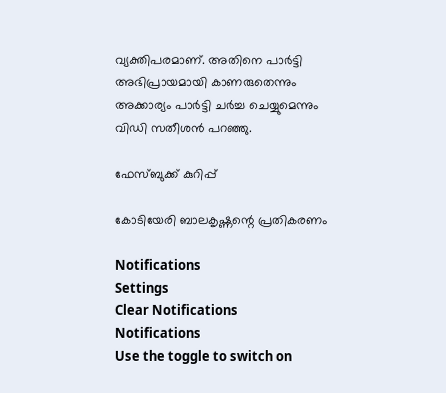വ്യക്തിപരമാണ്. അതിനെ പാര്‍ട്ടി അഭിപ്രായമായി കാണരുതെന്നും അക്കാര്യം പാര്‍ട്ടി ചര്‍ച്ച ചെയ്യുമെന്നും വിഡി സതീശന്‍ പറഞ്ഞു.

ഫേസ്ബുക്ക് കുറിപ്പ്

കോടിയേരി ബാലകൃഷ്ണന്റെ പ്രതികരണം

Notifications
Settings
Clear Notifications
Notifications
Use the toggle to switch on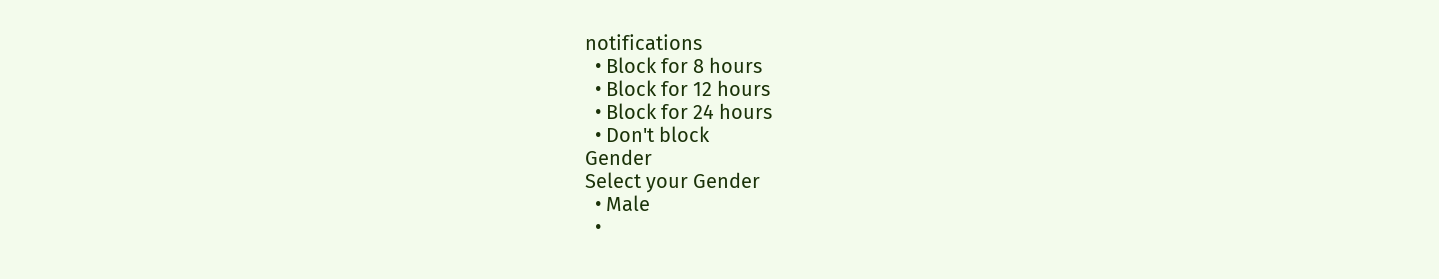notifications
  • Block for 8 hours
  • Block for 12 hours
  • Block for 24 hours
  • Don't block
Gender
Select your Gender
  • Male
  •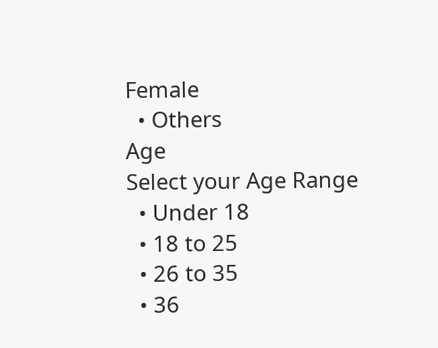Female
  • Others
Age
Select your Age Range
  • Under 18
  • 18 to 25
  • 26 to 35
  • 36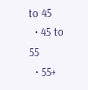to 45
  • 45 to 55
  • 55+